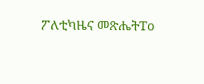ፖለቲካዜና መጽሔትTo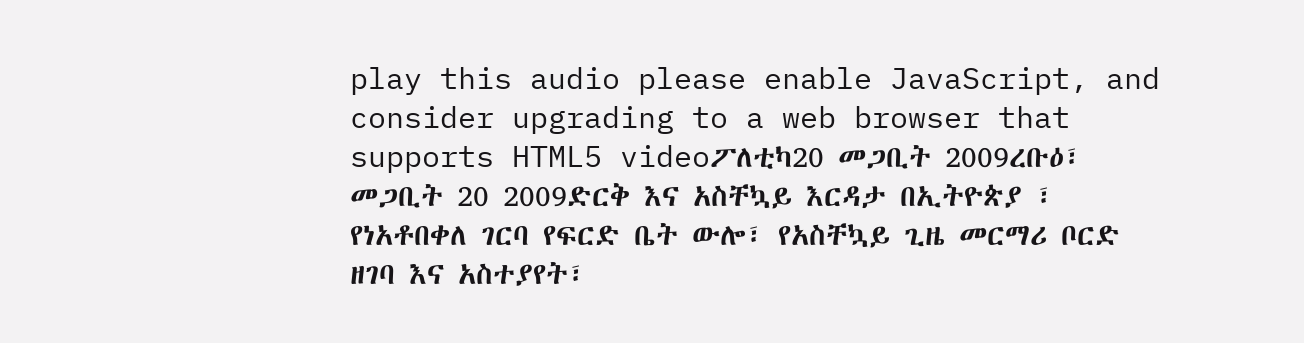play this audio please enable JavaScript, and consider upgrading to a web browser that supports HTML5 videoፖለቲካ20 መጋቢት 2009ረቡዕ፣ መጋቢት 20 2009ድርቅ እና አስቸኳይ እርዳታ በኢትዮጵያ ፣ የነአቶበቀለ ገርባ የፍርድ ቤት ውሎ፣ የአስቸኳይ ጊዜ መርማሪ ቦርድ ዘገባ እና አስተያየት፣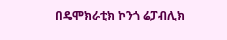በዴሞክራቲክ ኮንጎ ሬፓብሊክ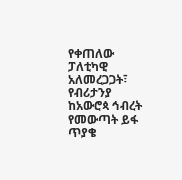የቀጠለው ፓለቲካዊ አለመረጋጋት፣ የብሪታንያ ከአውሮጳ ኅብረት የመውጣት ይፋ ጥያቄ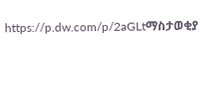https://p.dw.com/p/2aGLtማስታወቂያ